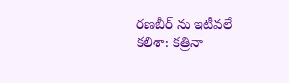రణబీర్ ను ఇటీవలే కలిశా: కత్రినా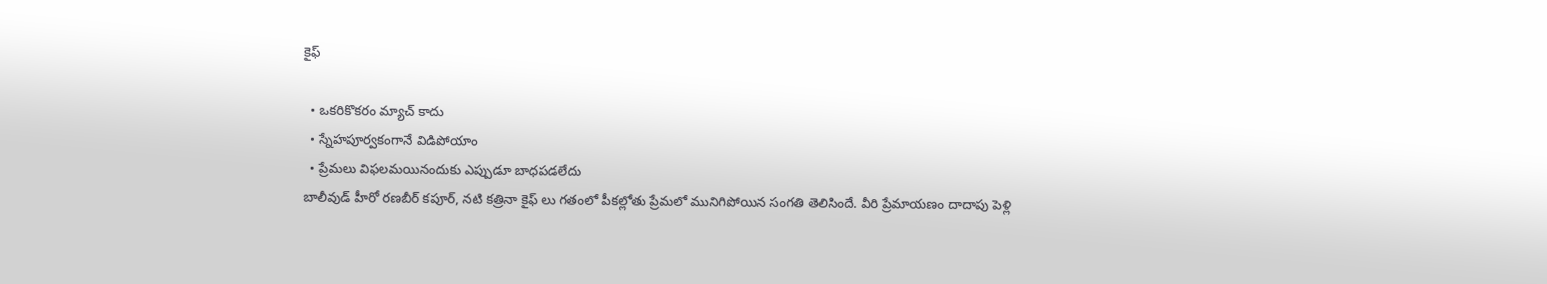కైఫ్

  • ఒకరికొకరం మ్యాచ్ కాదు
  • స్నేహపూర్వకంగానే విడిపోయాం
  • ప్రేమలు విఫలమయినందుకు ఎప్పుడూ బాధపడలేదు
బాలీవుడ్ హీరో రణబీర్ కపూర్, నటి కత్రినా కైఫ్ లు గతంలో పీకల్లోతు ప్రేమలో మునిగిపోయిన సంగతి తెలిసిందే. వీరి ప్రేమాయణం దాదాపు పెళ్లి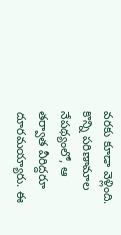వరకు కూడా వెళ్లింది. కొన్ని పరిణామాల నేపథ్యంలో, ఆ తర్వాత వీరిద్దరూ దూరమయ్యారు. ఈ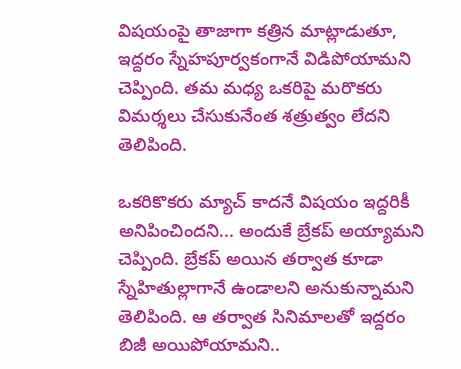విషయంపై తాజాగా కత్రిన మాట్లాడుతూ, ఇద్దరం స్నేహపూర్వకంగానే విడిపోయామని చెప్పింది. తమ మధ్య ఒకరిపై మరొకరు విమర్శలు చేసుకునేంత శత్రుత్వం లేదని తెలిపింది.

ఒకరికొకరు మ్యాచ్ కాదనే విషయం ఇద్దరికీ అనిపించిందని... అందుకే బ్రేకప్ అయ్యామని చెప్పింది. బ్రేకప్ అయిన తర్వాత కూడా స్నేహితుల్లాగానే ఉండాలని అనుకున్నామని తెలిపింది. ఆ తర్వాత సినిమాలతో ఇద్దరం బిజీ అయిపోయామని..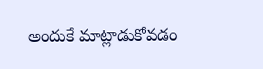అందుకే మాట్లాడుకోవడం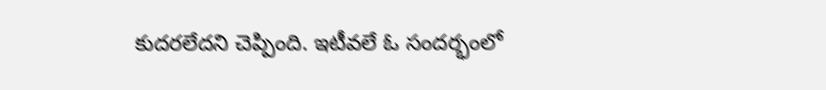కుదరలేదని చెప్పింది. ఇటీవలే ఓ సందర్భంలో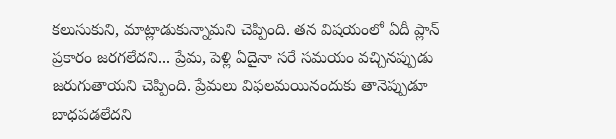కలుసుకుని, మాట్లాడుకున్నామని చెప్పింది. తన విషయంలో ఏదీ ప్లాన్ ప్రకారం జరగలేదని... ప్రేమ, పెళ్లి ఏదైనా సరే సమయం వచ్చినప్పుడు జరుగుతాయని చెప్పింది. ప్రేమలు విఫలమయినందుకు తానెప్పుడూ బాధపడలేదని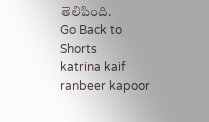తెలిపింది.
Go Back to Shorts
katrina kaif
ranbeer kapoor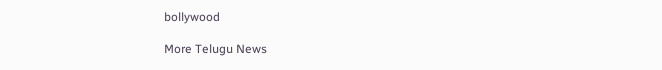bollywood

More Telugu News